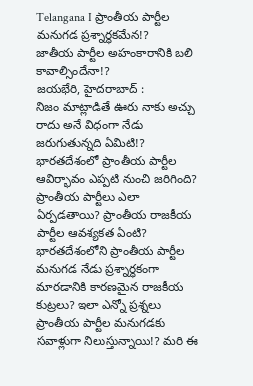Telangana I ప్రాంతీయ పార్టీల మనుగడ ప్రశ్నార్ధకమేన!?
జాతీయ పార్టీల అహంకారానికి బలి కావాల్సిందేనా!?
జయభేరి, హైదరాబాద్ :
నిజం మాట్లాడితే ఊరు నాకు అచ్చు రాదు అనే విధంగా నేడు జరుగుతున్నది ఏమిటి!? భారతదేశంలో ప్రాంతీయ పార్టీల ఆవిర్భావం ఎప్పటి నుంచి జరిగింది? ప్రాంతీయ పార్టీలు ఎలా ఏర్పడతాయి? ప్రాంతీయ రాజకీయ పార్టీల ఆవశ్యకత ఏంటి? భారతదేశంలోని ప్రాంతీయ పార్టీల మనుగడ నేడు ప్రశ్నార్ధకంగా మారడానికి కారణమైన రాజకీయ కుట్రలు? ఇలా ఎన్నో ప్రశ్నలు ప్రాంతీయ పార్టీల మనుగడకు సవాళ్లుగా నిలుస్తున్నాయి!? మరి ఈ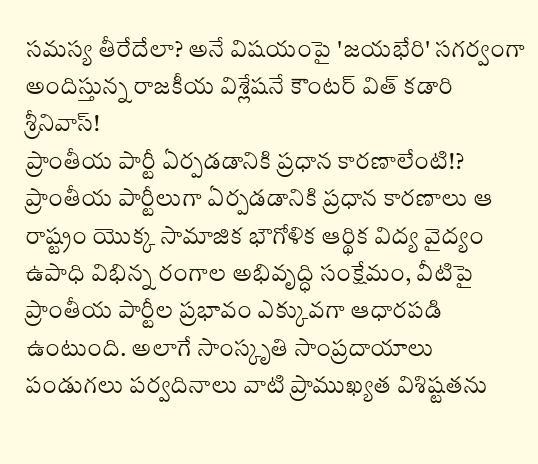సమస్య తీరేదేలా? అనే విషయంపై 'జయభేరి' సగర్వంగా అందిస్తున్న రాజకీయ విశ్లేషనే కౌంటర్ విత్ కడారి శ్రీనివాస్!
ప్రాంతీయ పార్టీ ఏర్పడడానికి ప్రధాన కారణాలేంటి!?
ప్రాంతీయ పార్టీలుగా ఏర్పడడానికి ప్రధాన కారణాలు ఆ రాష్ట్రం యొక్క సామాజిక భౌగోళిక ఆర్థిక విద్య వైద్యం ఉపాధి విభిన్న రంగాల అభివృద్ధి సంక్షేమం, వీటిపై ప్రాంతీయ పార్టీల ప్రభావం ఎక్కువగా ఆధారపడి ఉంటుంది. అలాగే సాంస్కృతి సాంప్రదాయాలు పండుగలు పర్వదినాలు వాటి ప్రాముఖ్యత విశిష్టతను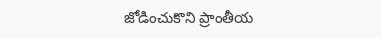జోడించుకొని ప్రాంతీయ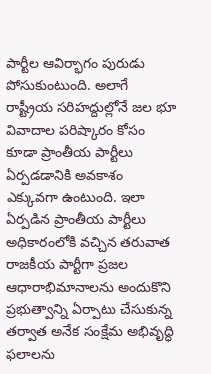పార్టీల ఆవిర్భాగం పురుడు పోసుకుంటుంది. అలాగే రాష్ట్రీయ సరిహద్దుల్లోనే జల భూ వివాదాల పరిష్కారం కోసం కూడా ప్రాంతీయ పార్టీలు ఏర్పడడానికి అవకాశం ఎక్కువగా ఉంటుంది. ఇలా ఏర్పడిన ప్రాంతీయ పార్టీలు అధికారంలోకి వచ్చిన తరువాత రాజకీయ పార్టీగా ప్రజల ఆధారాభిమానాలను అందుకొని ప్రభుత్వాన్ని ఏర్పాటు చేసుకున్న తర్వాత అనేక సంక్షేమ అభివృద్ధి ఫలాలను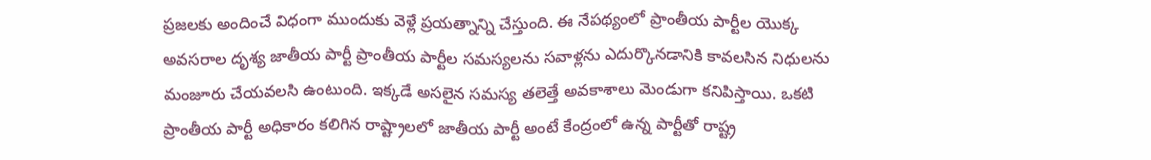ప్రజలకు అందించే విధంగా ముందుకు వెళ్లే ప్రయత్నాన్ని చేస్తుంది. ఈ నేపథ్యంలో ప్రాంతీయ పార్టీల యొక్క అవసరాల దృశ్య జాతీయ పార్టీ ప్రాంతీయ పార్టీల సమస్యలను సవాళ్లను ఎదుర్కొనడానికి కావలసిన నిధులను మంజూరు చేయవలసి ఉంటుంది. ఇక్కడే అసలైన సమస్య తలెత్తే అవకాశాలు మెండుగా కనిపిస్తాయి. ఒకటి ప్రాంతీయ పార్టీ అధికారం కలిగిన రాష్ట్రాలలో జాతీయ పార్టీ అంటే కేంద్రంలో ఉన్న పార్టీతో రాష్ట్ర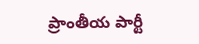ప్రాంతీయ పార్టీ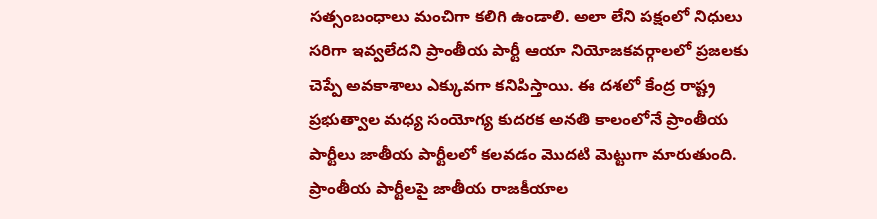సత్సంబంధాలు మంచిగా కలిగి ఉండాలి. అలా లేని పక్షంలో నిధులు సరిగా ఇవ్వలేదని ప్రాంతీయ పార్టీ ఆయా నియోజకవర్గాలలో ప్రజలకు చెప్పే అవకాశాలు ఎక్కువగా కనిపిస్తాయి. ఈ దశలో కేంద్ర రాష్ట్ర ప్రభుత్వాల మధ్య సంయోగ్య కుదరక అనతి కాలంలోనే ప్రాంతీయ పార్టీలు జాతీయ పార్టీలలో కలవడం మొదటి మెట్టుగా మారుతుంది.
ప్రాంతీయ పార్టీలపై జాతీయ రాజకీయాల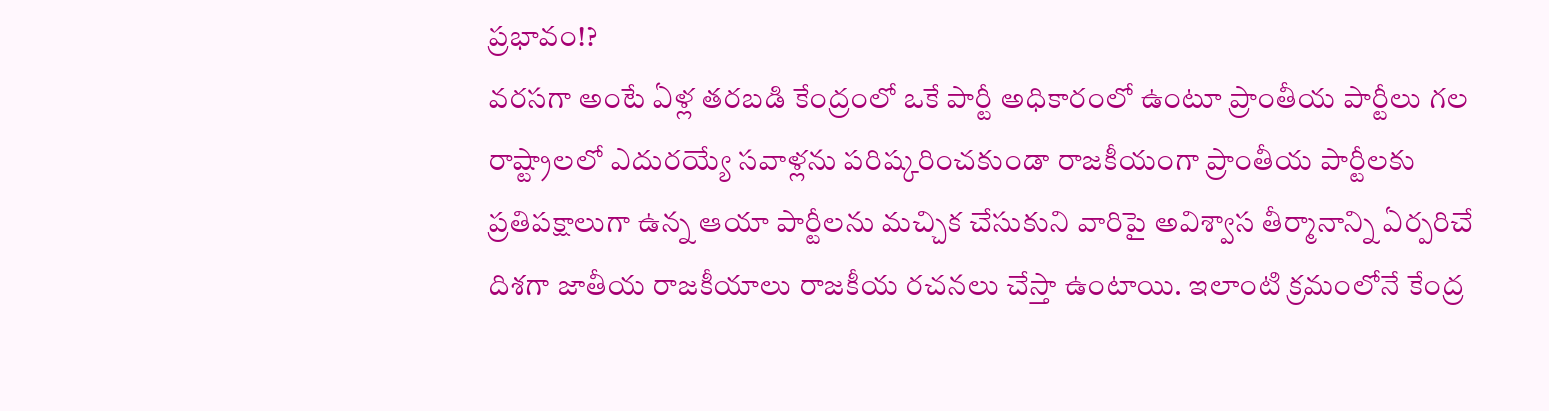ప్రభావం!?
వరసగా అంటే ఏళ్ల తరబడి కేంద్రంలో ఒకే పార్టీ అధికారంలో ఉంటూ ప్రాంతీయ పార్టీలు గల రాష్ట్రాలలో ఎదురయ్యే సవాళ్లను పరిష్కరించకుండా రాజకీయంగా ప్రాంతీయ పార్టీలకు ప్రతిపక్షాలుగా ఉన్న ఆయా పార్టీలను మచ్చిక చేసుకుని వారిపై అవిశ్వాస తీర్మానాన్ని ఏర్పరిచే దిశగా జాతీయ రాజకీయాలు రాజకీయ రచనలు చేస్తా ఉంటాయి. ఇలాంటి క్రమంలోనే కేంద్ర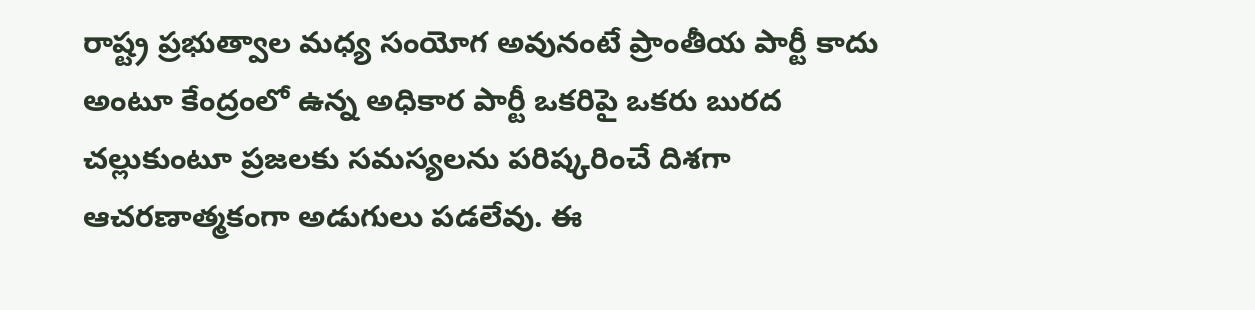రాష్ట్ర ప్రభుత్వాల మధ్య సంయోగ అవునంటే ప్రాంతీయ పార్టీ కాదు అంటూ కేంద్రంలో ఉన్న అధికార పార్టీ ఒకరిపై ఒకరు బురద చల్లుకుంటూ ప్రజలకు సమస్యలను పరిష్కరించే దిశగా ఆచరణాత్మకంగా అడుగులు పడలేవు. ఈ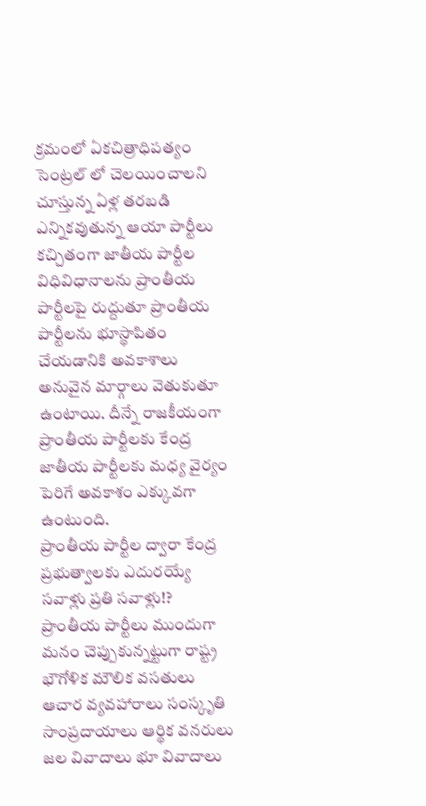క్రమంలో ఏకచిత్రాధిపత్యం సెంట్రల్ లో చెలయించాలని చూస్తున్న ఏళ్ల తరబడి ఎన్నికవుతున్న ఆయా పార్టీలు కచ్చితంగా జాతీయ పార్టీల విధివిధానాలను ప్రాంతీయ పార్టీలపై రుద్దుతూ ప్రాంతీయ పార్టీలను భూస్థాపితం చేయడానికి అవకాశాలు అనువైన మార్గాలు వెతుకుతూ ఉంటాయి. దీన్నే రాజకీయంగా ప్రాంతీయ పార్టీలకు కేంద్ర జాతీయ పార్టీలకు మధ్య వైర్యం పెరిగే అవకాశం ఎక్కువగా ఉంటుంది.
ప్రాంతీయ పార్టీల ద్వారా కేంద్ర ప్రభుత్వాలకు ఎదురయ్యే సవాళ్లు ప్రతి సవాళ్లు!?
ప్రాంతీయ పార్టీలు ముందుగా మనం చెప్పుకున్నట్టుగా రాష్ట్ర భౌగోళిక మౌలిక వసతులు ఆచార వ్యవహారాలు సంస్కృతి సాంప్రదాయాలు ఆర్థిక వనరులు జల వివాదాలు భూ వివాదాలు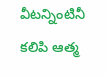వీటన్నింటినీ కలిపి ఆత్మ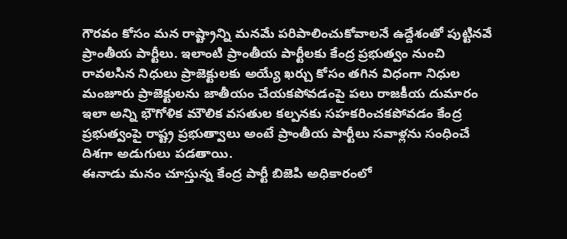గౌరవం కోసం మన రాష్ట్రాన్ని మనమే పరిపాలించుకోవాలనే ఉద్దేశంతో పుట్టినవే ప్రాంతీయ పార్టీలు. ఇలాంటి ప్రాంతీయ పార్టీలకు కేంద్ర ప్రభుత్వం నుంచి రావలసిన నిధులు ప్రాజెక్టులకు అయ్యే ఖర్చు కోసం తగిన విధంగా నిధుల మంజూరు ప్రాజెక్టులను జాతీయం చేయకపోవడంపై పలు రాజకీయ దుమారం ఇలా అన్ని భౌగోళిక మౌలిక వసతుల కల్పనకు సహకరించకపోవడం కేంద్ర ప్రభుత్వంపై రాష్ట్ర ప్రభుత్వాలు అంటే ప్రాంతీయ పార్టీలు సవాళ్లను సంధించే దిశగా అడుగులు పడతాయి.
ఈనాడు మనం చూస్తున్న కేంద్ర పార్టీ బిజెపి అధికారంలో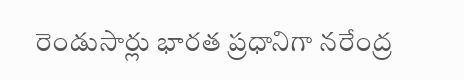రెండుసార్లు భారత ప్రధానిగా నరేంద్ర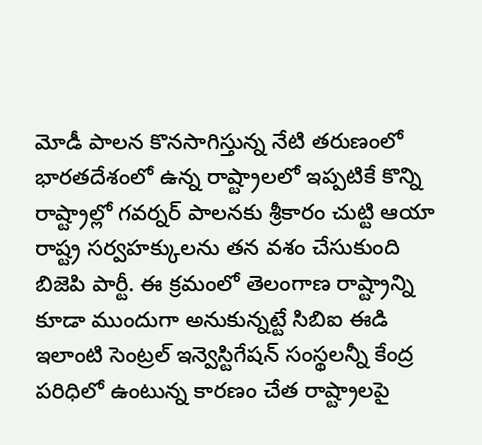మోడీ పాలన కొనసాగిస్తున్న నేటి తరుణంలో భారతదేశంలో ఉన్న రాష్ట్రాలలో ఇప్పటికే కొన్ని రాష్ట్రాల్లో గవర్నర్ పాలనకు శ్రీకారం చుట్టి ఆయా రాష్ట్ర సర్వహక్కులను తన వశం చేసుకుంది బిజెపి పార్టీ. ఈ క్రమంలో తెలంగాణ రాష్ట్రాన్ని కూడా ముందుగా అనుకున్నట్టే సిబిఐ ఈడి ఇలాంటి సెంట్రల్ ఇన్వెస్టిగేషన్ సంస్థలన్నీ కేంద్ర పరిధిలో ఉంటున్న కారణం చేత రాష్ట్రాలపై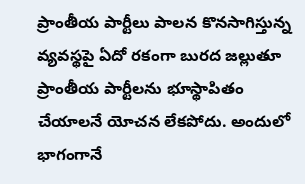ప్రాంతీయ పార్టీలు పాలన కొనసాగిస్తున్న వ్యవస్థపై ఏదో రకంగా బురద జల్లుతూ ప్రాంతీయ పార్టీలను భూస్థాపితం చేయాలనే యోచన లేకపోదు. అందులో భాగంగానే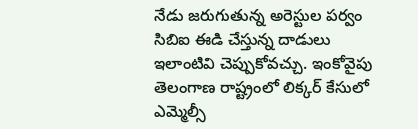నేడు జరుగుతున్న అరెస్టుల పర్వం సిబిఐ ఈడి చేస్తున్న దాడులు ఇలాంటివి చెప్పుకోవచ్చు. ఇంకోవైపు తెలంగాణ రాష్ట్రంలో లిక్కర్ కేసులో ఎమ్మెల్సీ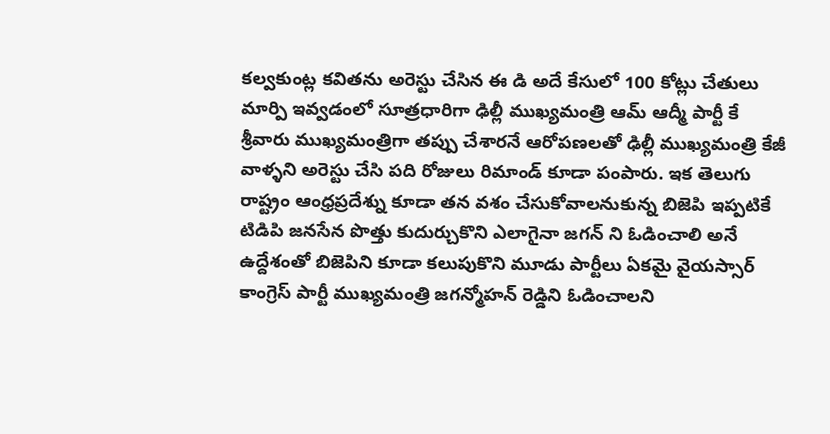కల్వకుంట్ల కవితను అరెస్టు చేసిన ఈ డి అదే కేసులో 100 కోట్లు చేతులు మార్పి ఇవ్వడంలో సూత్రధారిగా ఢిల్లీ ముఖ్యమంత్రి ఆమ్ ఆద్మీ పార్టీ కే శ్రీవారు ముఖ్యమంత్రిగా తప్పు చేశారనే ఆరోపణలతో ఢిల్లీ ముఖ్యమంత్రి కేజీ వాళ్ళని అరెస్టు చేసి పది రోజులు రిమాండ్ కూడా పంపారు. ఇక తెలుగు రాష్ట్రం ఆంధ్రప్రదేశ్ను కూడా తన వశం చేసుకోవాలనుకున్న బిజెపి ఇప్పటికే టిడిపి జనసేన పొత్తు కుదుర్చుకొని ఎలాగైనా జగన్ ని ఓడించాలి అనే ఉద్దేశంతో బిజెపిని కూడా కలుపుకొని మూడు పార్టీలు ఏకమై వైయస్సార్ కాంగ్రెస్ పార్టీ ముఖ్యమంత్రి జగన్మోహన్ రెడ్డిని ఓడించాలని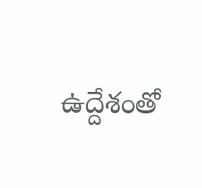ఉద్దేశంతో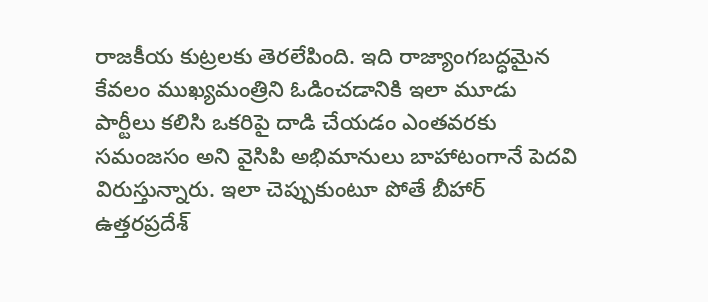రాజకీయ కుట్రలకు తెరలేపింది. ఇది రాజ్యాంగబద్ధమైన కేవలం ముఖ్యమంత్రిని ఓడించడానికి ఇలా మూడు పార్టీలు కలిసి ఒకరిపై దాడి చేయడం ఎంతవరకు సమంజసం అని వైసిపి అభిమానులు బాహాటంగానే పెదవి విరుస్తున్నారు. ఇలా చెప్పుకుంటూ పోతే బీహార్ ఉత్తరప్రదేశ్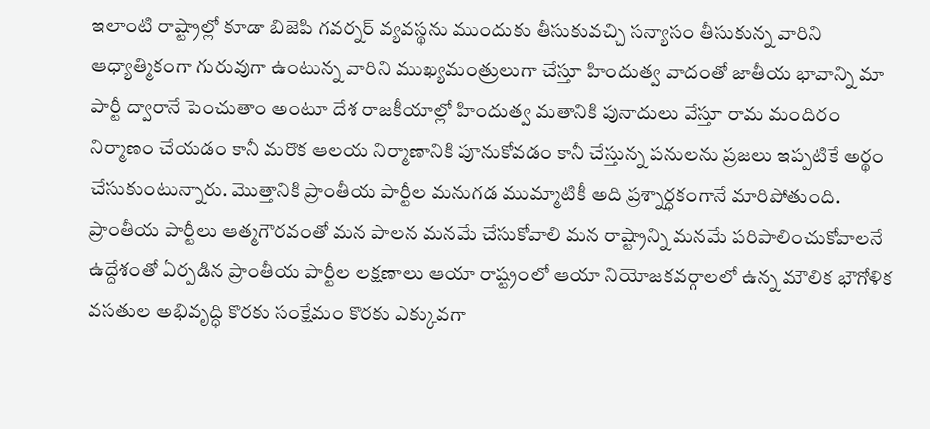ఇలాంటి రాష్ట్రాల్లో కూడా బిజెపి గవర్నర్ వ్యవస్థను ముందుకు తీసుకువచ్చి సన్యాసం తీసుకున్న వారిని ఆధ్యాత్మికంగా గురువుగా ఉంటున్న వారిని ముఖ్యమంత్రులుగా చేస్తూ హిందుత్వ వాదంతో జాతీయ భావాన్ని మా పార్టీ ద్వారానే పెంచుతాం అంటూ దేశ రాజకీయాల్లో హిందుత్వ మతానికి పునాదులు వేస్తూ రామ మందిరం నిర్మాణం చేయడం కానీ మరొక ఆలయ నిర్మాణానికి పూనుకోవడం కానీ చేస్తున్న పనులను ప్రజలు ఇప్పటికే అర్థం చేసుకుంటున్నారు. మొత్తానికి ప్రాంతీయ పార్టీల మనుగడ ముమ్మాటికీ అది ప్రశ్నార్ధకంగానే మారిపోతుంది.
ప్రాంతీయ పార్టీలు ఆత్మగౌరవంతో మన పాలన మనమే చేసుకోవాలి మన రాష్ట్రాన్ని మనమే పరిపాలించుకోవాలనే ఉద్దేశంతో ఏర్పడిన ప్రాంతీయ పార్టీల లక్షణాలు ఆయా రాష్ట్రంలో ఆయా నియోజకవర్గాలలో ఉన్న మౌలిక భౌగోళిక వసతుల అభివృద్ధి కొరకు సంక్షేమం కొరకు ఎక్కువగా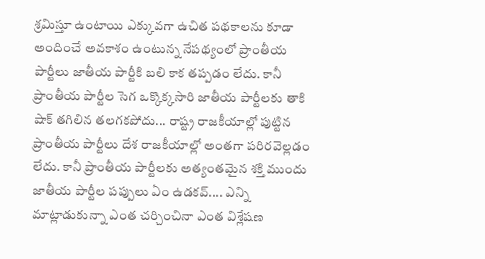శ్రమిస్తూ ఉంటాయి ఎక్కువగా ఉచిత పథకాలను కూడా అందించే అవకాశం ఉంటున్న నేపథ్యంలో ప్రాంతీయ పార్టీలు జాతీయ పార్టీకి బలి కాక తప్పడం లేదు. కానీ ప్రాంతీయ పార్టీల సెగ ఒక్కొక్కసారి జాతీయ పార్టీలకు తాకి షాక్ తగిలిన తలగకపోదు... రాష్ట్ర రాజకీయాల్లో పుట్టిన ప్రాంతీయ పార్టీలు దేశ రాజకీయాల్లో అంతగా పరిరవెల్లడం లేదు. కానీ ప్రాంతీయ పార్టీలకు అత్యంతమైన శక్తి ముందు జాతీయ పార్టీల పప్పులు ఏం ఉడకవ్.... ఎన్ని మాట్లాడుకున్నా ఎంత చర్చించినా ఎంత విశ్లేషణ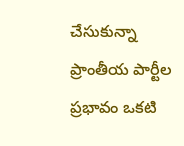చేసుకున్నా ప్రాంతీయ పార్టీల ప్రభావం ఒకటి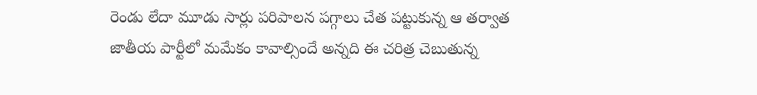రెండు లేదా మూడు సార్లు పరిపాలన పగ్గాలు చేత పట్టుకున్న ఆ తర్వాత జాతీయ పార్టీలో మమేకం కావాల్సిందే అన్నది ఈ చరిత్ర చెబుతున్న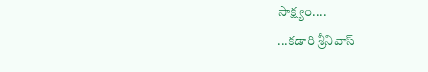సాక్ష్యం....
...కడారి శ్రీనివాస్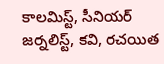కాలమిస్ట్, సీనియర్ జర్నలిస్ట్, కవి, రచయిత